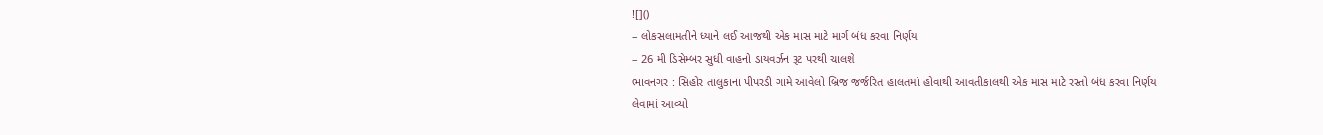![]()
– લોકસલામતીને ધ્યાને લઈ આજથી એક માસ માટે માર્ગ બંધ કરવા નિર્ણય
– 26 મી ડિસેમ્બર સુધી વાહનો ડાયવર્ઝન રૂટ પરથી ચાલશે
ભાવનગર : સિહોર તાલુકાના પીપરડી ગામે આવેલો બ્રિજ જર્જરિત હાલતમાં હોવાથી આવતીકાલથી એક માસ માટે રસ્તો બંધ કરવા નિર્ણય લેવામાં આવ્યો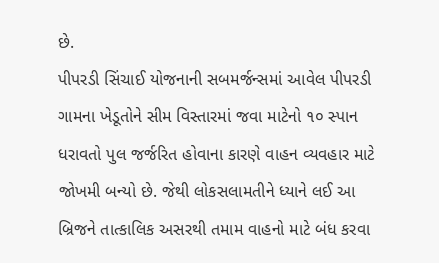છે.
પીપરડી સિંચાઈ યોજનાની સબમર્જન્સમાં આવેલ પીપરડી ગામના ખેડૂતોને સીમ વિસ્તારમાં જવા માટેનો ૧૦ સ્પાન ધરાવતો પુલ જર્જરિત હોવાના કારણે વાહન વ્યવહાર માટે જોખમી બન્યો છે. જેથી લોકસલામતીને ધ્યાને લઈ આ બ્રિજને તાત્કાલિક અસરથી તમામ વાહનો માટે બંધ કરવા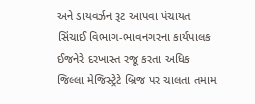અને ડાયવર્ઝન રૂટ આપવા પંચાયત સિંચાઈ વિભાગ-ભાવનગરના કાર્યપાલક ઈજનેરે દરખાસ્ત રજૂ કરતા અધિક જિલ્લા મેજિસ્ટ્રેટે બ્રિજ પર ચાલતા તમામ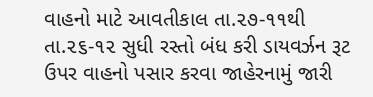વાહનો માટે આવતીકાલ તા.૨૭-૧૧થી તા.૨૬-૧૨ સુધી રસ્તો બંધ કરી ડાયવર્ઝન રૂટ ઉપર વાહનો પસાર કરવા જાહેરનામું જારી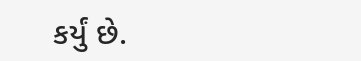કર્યું છે.